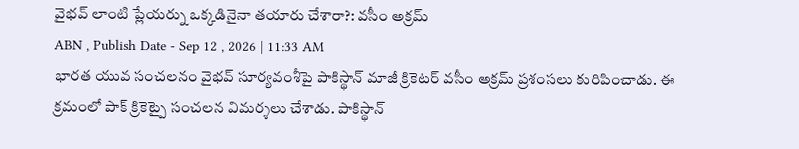వైభవ్ లాంటి ప్లేయర్ను ఒక్కడినైనా తయారు చేశారా?: వసీం అక్రమ్
ABN , Publish Date - Sep 12 , 2026 | 11:33 AM
భారత యువ సంచలనం వైభవ్ సూర్యవంశీపై పాకిస్థాన్ మాజీ క్రికెటర్ వసీం అక్రమ్ ప్రశంసలు కురిపించాడు. ఈ క్రమంలో పాక్ క్రికెట్పై సంచలన విమర్శలు చేశాడు. పాకిస్థాన్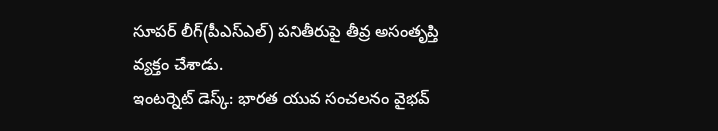సూపర్ లీగ్(పీఎస్ఎల్) పనితీరుపై తీవ్ర అసంతృప్తి వ్యక్తం చేశాడు.
ఇంటర్నెట్ డెస్క్: భారత యువ సంచలనం వైభవ్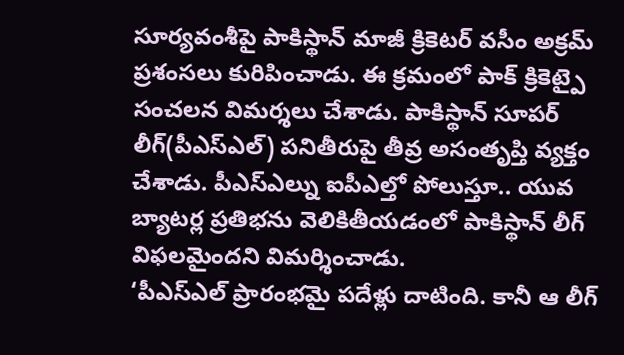సూర్యవంశీపై పాకిస్థాన్ మాజీ క్రికెటర్ వసీం అక్రమ్ ప్రశంసలు కురిపించాడు. ఈ క్రమంలో పాక్ క్రికెట్పై సంచలన విమర్శలు చేశాడు. పాకిస్థాన్ సూపర్ లీగ్(పీఎస్ఎల్) పనితీరుపై తీవ్ర అసంతృప్తి వ్యక్తం చేశాడు. పీఎస్ఎల్ను ఐపీఎల్తో పోలుస్తూ.. యువ బ్యాటర్ల ప్రతిభను వెలికితీయడంలో పాకిస్థాన్ లీగ్ విఫలమైందని విమర్శించాడు.
‘పీఎస్ఎల్ ప్రారంభమై పదేళ్లు దాటింది. కానీ ఆ లీగ్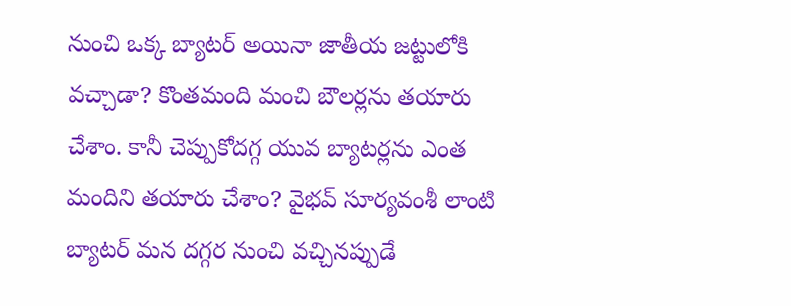నుంచి ఒక్క బ్యాటర్ అయినా జాతీయ జట్టులోకి వచ్చాడా? కొంతమంది మంచి బౌలర్లను తయారు చేశాం. కానీ చెప్పుకోదగ్గ యువ బ్యాటర్లను ఎంత మందిని తయారు చేశాం? వైభవ్ సూర్యవంశీ లాంటి బ్యాటర్ మన దగ్గర నుంచి వచ్చినప్పుడే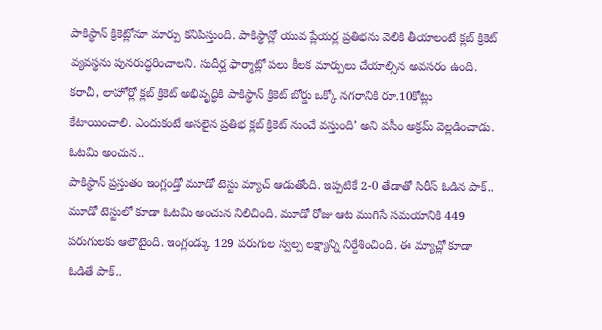పాకిస్థాన్ క్రికెట్లోనూ మార్పు కనిపిస్తుంది. పాకిస్థాన్లో యువ ప్లేయర్ల ప్రతిభను వెలికి తీయాలంటే క్లబ్ క్రికెట్ వ్యవస్థను పునరుద్ధరించాలని. సుదీర్ఘ ఫార్మాట్లో పలు కీలక మార్పులు చేయాల్సిన అవసరం ఉంది. కరాచీ, లాహోర్లో క్లబ్ క్రికెట్ అభివృద్ధికి పాకిస్థాన్ క్రికెట్ బోర్డు ఒక్కో నగరానికి రూ.10కోట్లు కేటాయించాలి. ఎందుకంటే అసలైన ప్రతిభ క్లబ్ క్రికెట్ నుంచే వస్తుంది’ అని వసీం అక్రమ్ వెల్లడించాడు.
ఓటమి అంచున..
పాకిస్థాన్ ప్రస్తుతం ఇంగ్లండ్తో మూడో టెస్టు మ్యాచ్ ఆడుతోంది. ఇప్పటికే 2-0 తేడాతో సిరీస్ ఓడిన పాక్.. మూడో టెస్టులో కూడా ఓటమి అంచున నిలిచింది. మూడో రోజు ఆట ముగిసే సమయానికి 449 పరుగులకు ఆలౌటైంది. ఇంగ్లండ్కు 129 పరుగుల స్వల్ప లక్ష్యాన్ని నిర్దేశించింది. ఈ మ్యాచ్లో కూడా ఓడితే పాక్..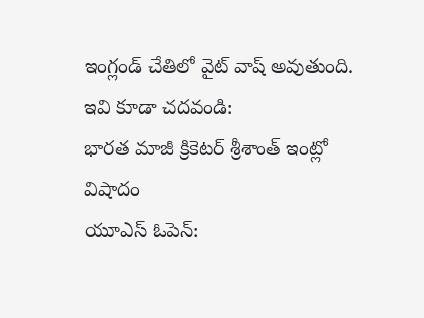ఇంగ్లండ్ చేతిలో వైట్ వాష్ అవుతుంది.
ఇవి కూడా చదవండి:
భారత మాజీ క్రికెటర్ శ్రీశాంత్ ఇంట్లో విషాదం
యూఎస్ ఓపెన్: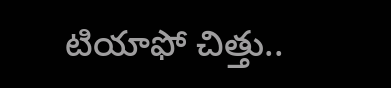టియాఫో చిత్తు..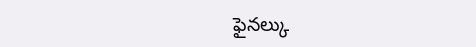ఫైనల్కు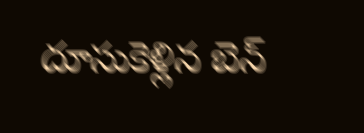దూసుకెళ్లిన బెన్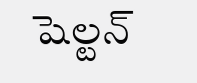షెల్టన్